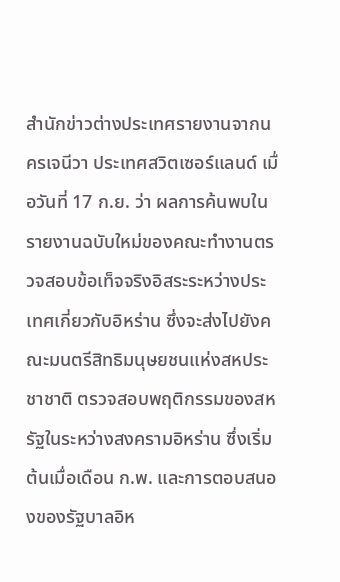สำนักข่าวต่างประเทศรายงานจากนครเจนีวา ประเทศสวิตเซอร์แลนด์ เมื่อวันที่ 17 ก.ย. ว่า ผลการค้นพบในรายงานฉบับใหม่ของคณะทำงานตรวจสอบข้อเท็จจริงอิสระระหว่างประเทศเกี่ยวกับอิหร่าน ซึ่งจะส่งไปยังคณะมนตรีสิทธิมนุษยชนแห่งสหประชาชาติ ตรวจสอบพฤติกรรมของสหรัฐในระหว่างสงครามอิหร่าน ซึ่งเริ่มต้นเมื่อเดือน ก.พ. และการตอบสนองของรัฐบาลอิห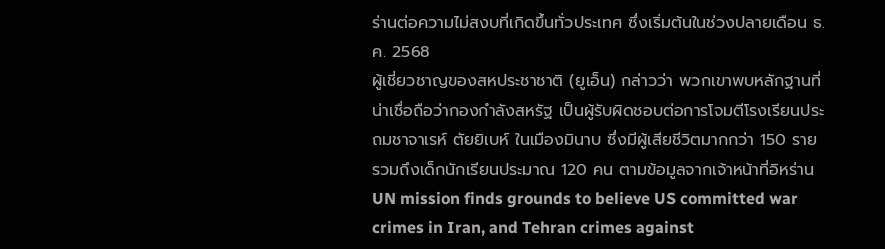ร่านต่อความไม่สงบที่เกิดขึ้นทั่วประเทศ ซึ่งเริ่มต้นในช่วงปลายเดือน ธ.ค. 2568
ผู้เชี่ยวชาญของสหประชาชาติ (ยูเอ็น) กล่าวว่า พวกเขาพบหลักฐานที่น่าเชื่อถือว่ากองกำลังสหรัฐ เป็นผู้รับผิดชอบต่อการโจมตีโรงเรียนประถมชาจาเรห์ ตัยยิเบห์ ในเมืองมินาบ ซึ่งมีผู้เสียชีวิตมากกว่า 150 ราย รวมถึงเด็กนักเรียนประมาณ 120 คน ตามข้อมูลจากเจ้าหน้าที่อิหร่าน
UN mission finds grounds to believe US committed war crimes in Iran, and Tehran crimes against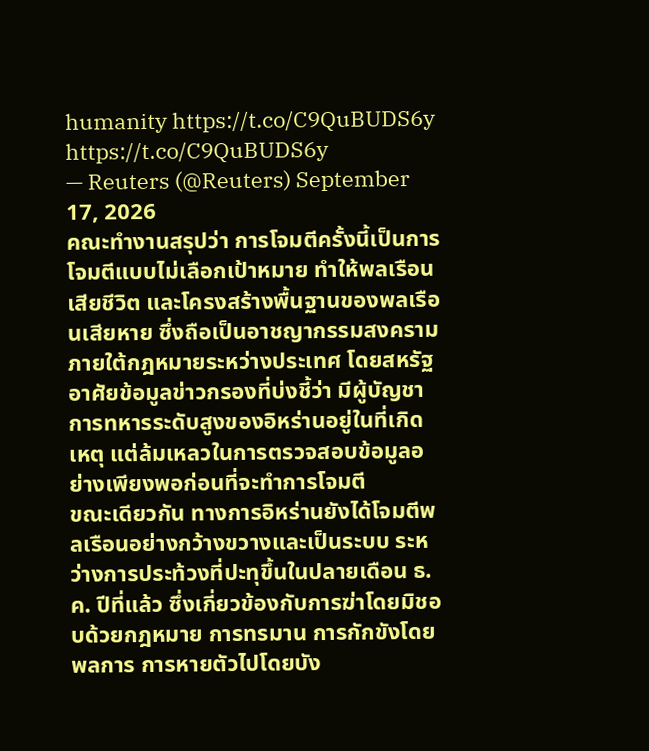humanity https://t.co/C9QuBUDS6y https://t.co/C9QuBUDS6y
— Reuters (@Reuters) September 17, 2026
คณะทำงานสรุปว่า การโจมตีครั้งนี้เป็นการโจมตีแบบไม่เลือกเป้าหมาย ทำให้พลเรือนเสียชีวิต และโครงสร้างพื้นฐานของพลเรือนเสียหาย ซึ่งถือเป็นอาชญากรรมสงครามภายใต้กฎหมายระหว่างประเทศ โดยสหรัฐอาศัยข้อมูลข่าวกรองที่บ่งชี้ว่า มีผู้บัญชาการทหารระดับสูงของอิหร่านอยู่ในที่เกิดเหตุ แต่ล้มเหลวในการตรวจสอบข้อมูลอย่างเพียงพอก่อนที่จะทำการโจมตี
ขณะเดียวกัน ทางการอิหร่านยังได้โจมตีพลเรือนอย่างกว้างขวางและเป็นระบบ ระหว่างการประท้วงที่ปะทุขึ้นในปลายเดือน ธ.ค. ปีที่แล้ว ซึ่งเกี่ยวข้องกับการฆ่าโดยมิชอบด้วยกฎหมาย การทรมาน การกักขังโดยพลการ การหายตัวไปโดยบัง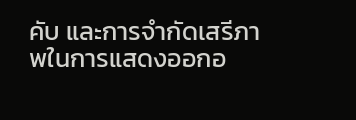คับ และการจำกัดเสรีภาพในการแสดงออกอ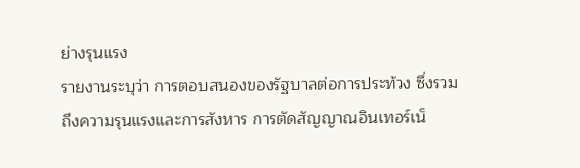ย่างรุนแรง
รายงานระบุว่า การตอบสนองของรัฐบาลต่อการประท้วง ซึ่งรวมถึงความรุนแรงและการสังหาร การตัดสัญญาณอินเทอร์เน็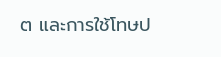ต และการใช้โทษป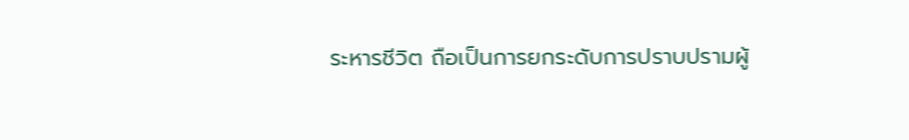ระหารชีวิต ถือเป็นการยกระดับการปราบปรามผู้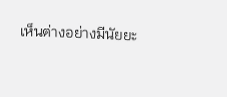เห็นต่างอย่างมีนัยยะ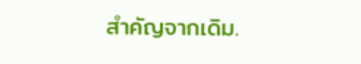สำคัญจากเดิม.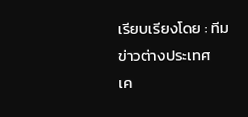เรียบเรียงโดย : ทีมข่าวต่างประเทศ
เค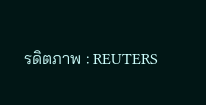รดิตภาพ : REUTERS